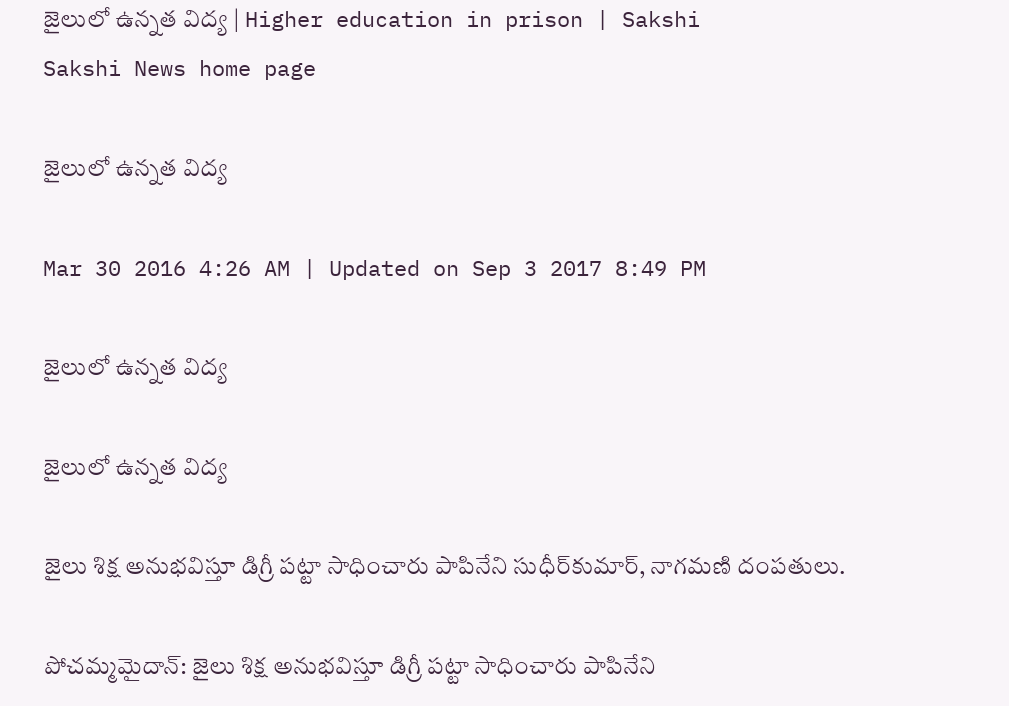జైలులో ఉన్నత విద్య | Higher education in prison | Sakshi
Sakshi News home page

జైలులో ఉన్నత విద్య

Mar 30 2016 4:26 AM | Updated on Sep 3 2017 8:49 PM

జైలులో ఉన్నత విద్య

జైలులో ఉన్నత విద్య

జైలు శిక్ష అనుభవిస్తూ డిగ్రీ పట్టా సాధించారు పాపినేని సుధీర్‌కుమార్, నాగమణి దంపతులు.

పోచమ్మమైదాన్: జైలు శిక్ష అనుభవిస్తూ డిగ్రీ పట్టా సాధించారు పాపినేని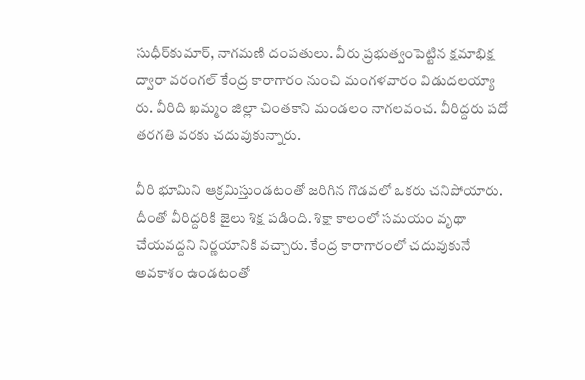సుధీర్‌కుమార్, నాగమణి దంపతులు. వీరు ప్రభుత్వంపెట్టిన క్షమాభిక్ష ద్వారా వరంగల్ కేంద్ర కారాగారం నుంచి మంగళవారం విడుదలయ్యా రు. వీరిది ఖమ్మం జిల్లా చింతకాని మండలం నాగలవంచ. వీరిద్దరు పదో తరగతి వరకు చదువుకున్నారు.

వీరి భూమిని ఆక్రమిస్తుండటంతో జరిగిన గొడవలో ఒకరు చనిపోయారు. దీంతో వీరిద్దరికి జైలు శిక్ష పడింది. శిక్షా కాలంలో సమయం వృథా చేయవద్దని నిర్ణయానికి వచ్చారు. కేంద్ర కారాగారంలో చదువుకునే అవకాశం ఉండటంతో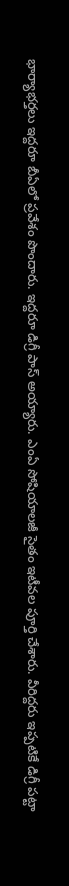భార్యాభర్తలు ఇద్దరూ బీఏలో ప్రవేశం పొందారు. ఇద్దరూ డిగ్రీ పాస్ అయ్యారు. ఎంఏ సోషియాలజీ సైతం ఇటీవల పూర్తి చేశారు. వీరిద్దరు ఇప్పటికే డిగ్రీ పట్టా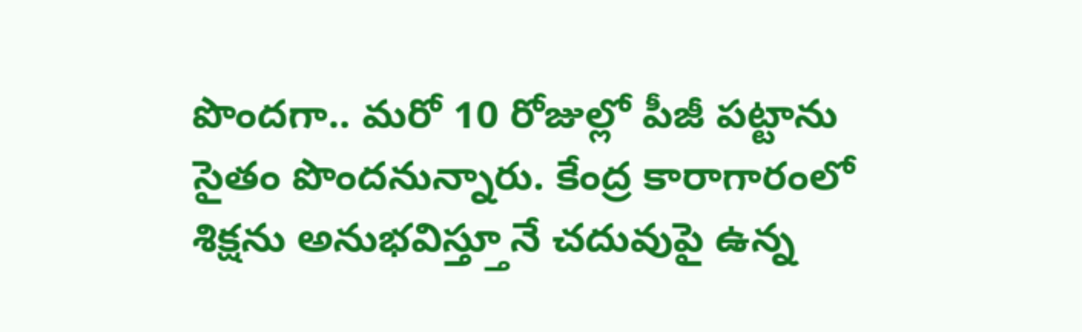పొందగా.. మరో 10 రోజుల్లో పీజీ పట్టాను సైతం పొందనున్నారు. కేంద్ర కారాగారంలో శిక్షను అనుభవిస్త్తూనే చదువుపై ఉన్న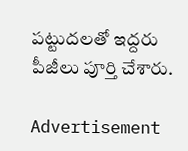పట్టుదలతో ఇద్దరు పీజీలు పూర్తి చేశారు.

Advertisement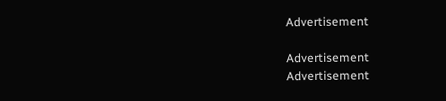Advertisement

Advertisement
Advertisement